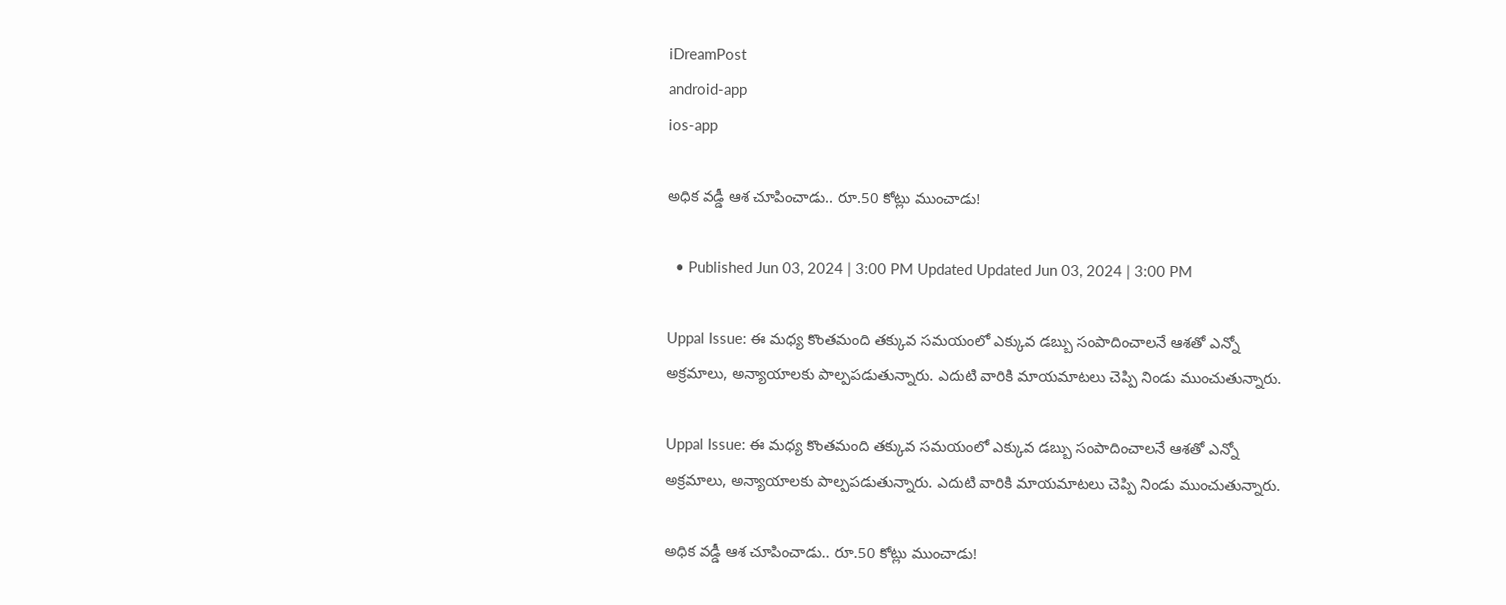iDreamPost
android-app
ios-app

అధిక వడ్డీ ఆశ చూపించాడు.. రూ.50 కోట్లు ముంచాడు!

  • Published Jun 03, 2024 | 3:00 PM Updated Updated Jun 03, 2024 | 3:00 PM

Uppal Issue: ఈ మధ్య కొంతమంది తక్కువ సమయంలో ఎక్కువ డబ్బు సంపాదించాలనే ఆశతో ఎన్నో అక్రమాలు, అన్యాయాలకు పాల్పపడుతున్నారు. ఎదుటి వారికి మాయమాటలు చెప్పి నిండు ముంచుతున్నారు.

Uppal Issue: ఈ మధ్య కొంతమంది తక్కువ సమయంలో ఎక్కువ డబ్బు సంపాదించాలనే ఆశతో ఎన్నో అక్రమాలు, అన్యాయాలకు పాల్పపడుతున్నారు. ఎదుటి వారికి మాయమాటలు చెప్పి నిండు ముంచుతున్నారు.

అధిక వడ్డీ ఆశ చూపించాడు.. రూ.50 కోట్లు ముంచాడు!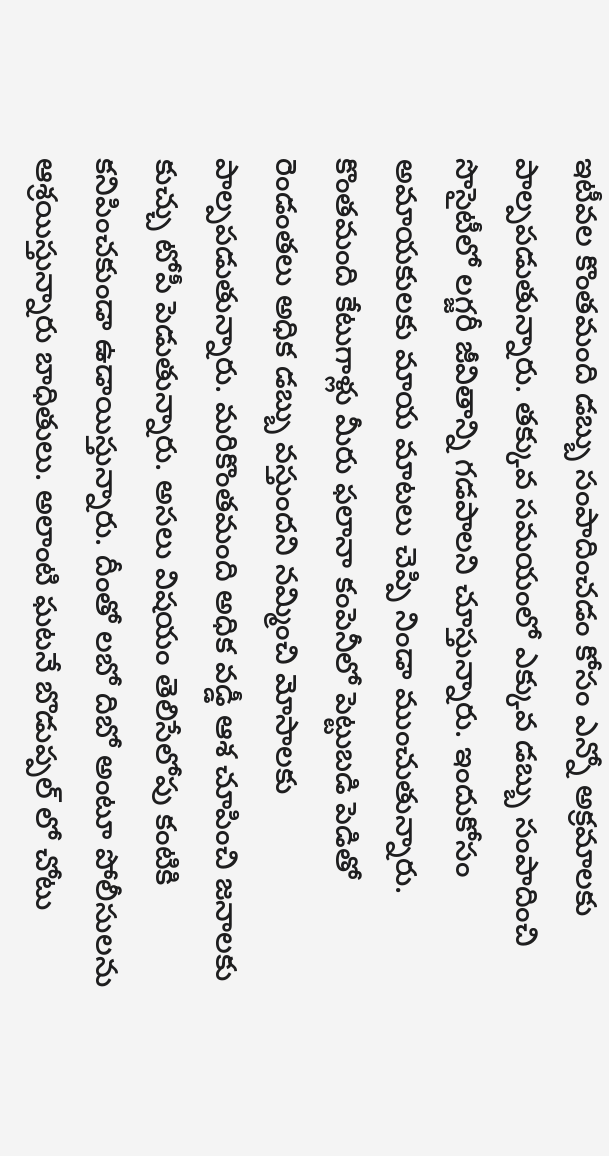ఇటీవల కొంతమంది డబ్బు సంపాదించడం కోసం ఎన్నో అక్రమాలకు పాల్పపడుతున్నారు. తక్కువ సమయంలో ఎక్కువ డబ్బు సంపాదించి సొసైటీలో లగ్జరీ జీవితాన్ని గడపాలని చూస్తున్నారు. ఇందుకోసం అమాయకులకు మాయ మాటలు చెప్పి నిండా ముంచుతున్నారు. కొంతమంది కేటుగాళ్లు మీరు ఫలానా కంపెనీలో పెట్టుబడి పెడితో రెండంతలు అధిక డబ్బు వస్తుందని నమ్మించి మోసాలకు పాల్పపడుతున్నారు. మరికొంతమంది అధిక వడ్డీ ఆశ చూపించి జనాలకు కుచ్చు టోపీ పెడుతున్నారు. అసలు విషయం తెలిసేలోపు కంటికి కనిపించకుండా ఉడాయిస్తున్నారు. దీంతో లబో దిబో అంటూ పోలీసులను ఆశ్రయిస్తున్నారు బాధితులు. అలాంటి ఘటనే బొడుప్పల్ లో చోటు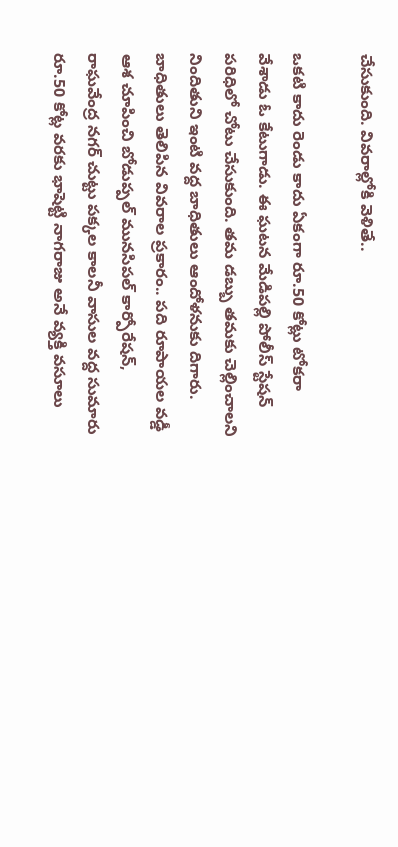చేసుకుంది. వివరాల్లోకి వెళితే..

ఒకటి కాదు రెండు కాదు ఏకంగా రూ.50 కోట్లు టోకరా వేశాడు ఓ కేటుగాడు. ఈ ఘటన మేడిపల్లి పోలీస్ స్టేషన్ పరిధిలో చోటు చేసుకుంది. తమ డబ్బు తమకు చెల్లించాలని నిందితుని ఇంటి వద్ద బాధితులు ఆందోళనుకు దిగారు. బాధితులు తెలిపిన వివరాల ప్రకారం.. పది రూపాయల వడ్డీ ఆశ చూపించి బోడుప్పల్ మునసిపల్ కార్పోరేషన్, రాఘవేంద్ర నగర్ చుట్టు పక్కల కాలనీ వాసుల వద్ద సుమారు రూ.50 కోట్ల వరకు భాషెట్టి నాగరాజు అనే వ్యక్తి వసూలు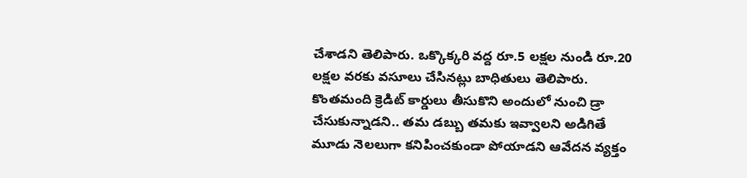చేశాడని తెలిపారు. ఒక్కొక్కరి వద్ద రూ.5 లక్షల నుండి రూ.20 లక్షల వరకు వసూలు చేసినట్లు బాధితులు తెలిపారు. కొంతమంది క్రెడిట్ కార్డులు తీసుకొని అందులో నుంచి డ్రా చేసుకున్నాడని.. తమ డబ్బు తమకు ఇవ్వాలని అడిగితే మూడు నెలలుగా కనిపించకుండా పోయాడని ఆవేదన వ్యక్తం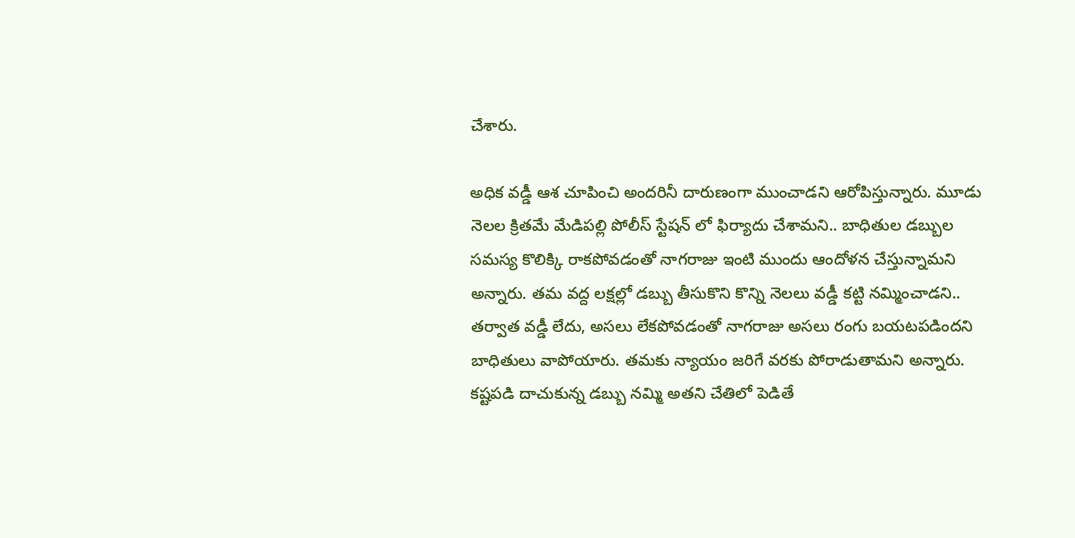చేశారు.

అధిక వడ్డీ ఆశ చూపించి అందరినీ దారుణంగా ముంచాడని ఆరోపిస్తున్నారు. మూడు నెలల క్రితమే మేడిపల్లి పోలీస్ స్టేషన్ లో ఫిర్యాదు చేశామని.. బాధితుల డబ్బుల సమస్య కొలిక్కి రాకపోవడంతో నాగరాజు ఇంటి ముందు ఆందోళన చేస్తున్నామని అన్నారు. తమ వద్ద లక్షల్లో డబ్బు తీసుకొని కొన్ని నెలలు వడ్డీ కట్టి నమ్మించాడని.. తర్వాత వడ్డీ లేదు, అసలు లేకపోవడంతో నాగరాజు అసలు రంగు బయటపడిందని బాధితులు వాపోయారు. తమకు న్యాయం జరిగే వరకు పోరాడుతామని అన్నారు. కష్టపడి దాచుకున్న డబ్బు నమ్మి అతని చేతిలో పెడితే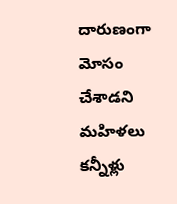దారుణంగా మోసం చేశాడని మహిళలు కన్నీళ్లు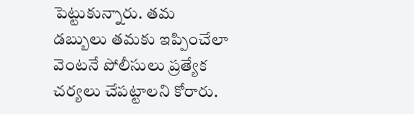పెట్టుకున్నారు. తమ డబ్బులు తమకు ఇప్పించేలా వెంటనే పోలీసులు ప్రత్యేక చర్యలు చేపట్టాలని కోరారు.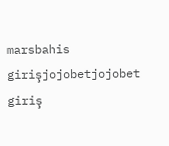marsbahis girişjojobetjojobet giriş